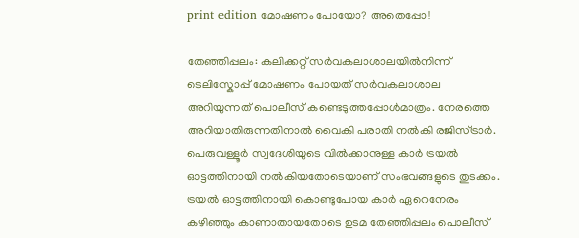print edition മോഷണം പോയോ? അതെപ്പോ!

തേഞ്ഞിപ്പലം: കലിക്കറ്റ് സർവകലാശാലയിൽനിന്ന് ടെലിസ്കോപ്പ് മോഷണം പോയത് സർവകലാശാല അറിയുന്നത് പൊലീസ് കണ്ടെടുത്തപ്പോൾമാത്രം. നേരത്തെ അറിയാതിരുന്നതിനാൽ വൈകി പരാതി നൽകി രജിസ്ട്രാർ. പെരുവള്ളൂർ സ്വദേശിയുടെ വിൽക്കാനുള്ള കാർ ട്രയൽ ഓട്ടത്തിനായി നൽകിയതോടെയാണ് സംഭവങ്ങളുടെ തുടക്കം. ട്രയൽ ഓട്ടത്തിനായി കൊണ്ടുപോയ കാർ ഏറെനേരം കഴിഞ്ഞും കാണാതായതോടെ ഉടമ തേഞ്ഞിപ്പലം പൊലീസ്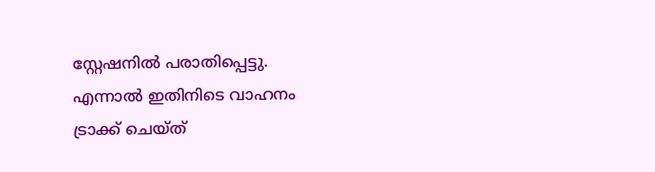സ്റ്റേഷനിൽ പരാതിപ്പെട്ടു. എന്നാൽ ഇതിനിടെ വാഹനം ട്രാക്ക് ചെയ്ത്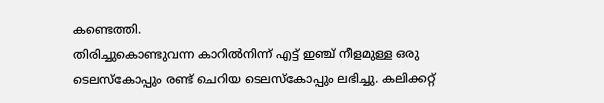കണ്ടെത്തി.
തിരിച്ചുകൊണ്ടുവന്ന കാറിൽനിന്ന് എട്ട് ഇഞ്ച് നീളമുള്ള ഒരു ടെലസ്കോപ്പും രണ്ട് ചെറിയ ടെലസ്കോപ്പും ലഭിച്ചു. കലിക്കറ്റ്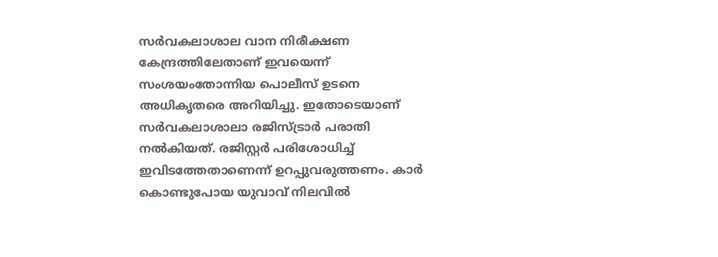സർവകലാശാല വാന നിരീക്ഷണ കേന്ദ്രത്തിലേതാണ് ഇവയെന്ന് സംശയംതോന്നിയ പൊലീസ് ഉടനെ അധികൃതരെ അറിയിച്ചു. ഇതോടെയാണ് സർവകലാശാലാ രജിസ്ട്രാർ പരാതി നൽകിയത്. രജിസ്റ്റർ പരിശോധിച്ച് ഇവിടത്തേതാണെന്ന് ഉറപ്പുവരുത്തണം. കാർ കൊണ്ടുപോയ യുവാവ് നിലവിൽ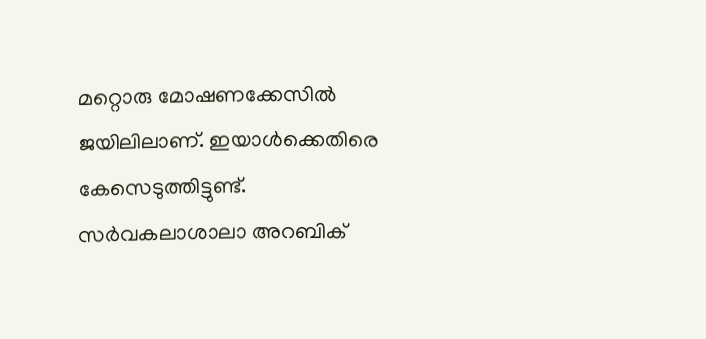മറ്റൊരു മോഷണക്കേസിൽ ജയിലിലാണ്. ഇയാൾക്കെതിരെ കേസെടുത്തിട്ടുണ്ട്. സർവകലാശാലാ അറബിക്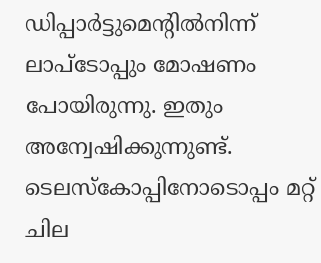ഡിപ്പാർട്ടുമെന്റിൽനിന്ന് ലാപ്ടോപ്പും മോഷണം പോയിരുന്നു. ഇതും അന്വേഷിക്കുന്നുണ്ട്. ടെലസ്കോപ്പിനോടൊപ്പം മറ്റ് ചില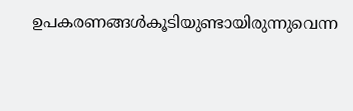ഉപകരണങ്ങൾകൂടിയുണ്ടായിരുന്നുവെന്ന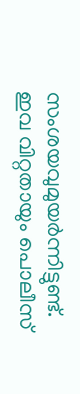സംശയവുമുയർന്നിട്ടുണ്ട്. ഇവ വിറ്റതായും പൊലീസ്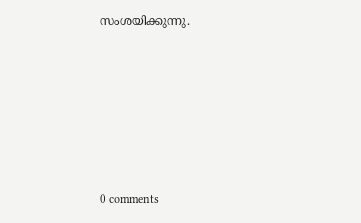സംശയിക്കുന്നു.








0 comments